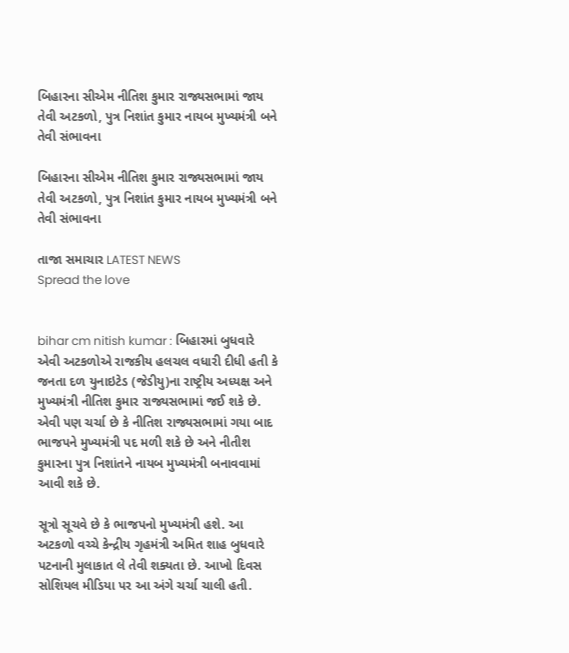બિહારના સીએમ નીતિશ કુમાર રાજ્યસભામાં જાય તેવી અટકળો, પુત્ર નિશાંત કુમાર નાયબ મુખ્યમંત્રી બને તેવી સંભાવના

બિહારના સીએમ નીતિશ કુમાર રાજ્યસભામાં જાય તેવી અટકળો, પુત્ર નિશાંત કુમાર નાયબ મુખ્યમંત્રી બને તેવી સંભાવના

તાજા સમાચાર LATEST NEWS
Spread the love


bihar cm nitish kumar : બિહારમાં બુધવારે એવી અટકળોએ રાજકીય હલચલ વધારી દીધી હતી કે જનતા દળ યુનાઇટેડ (જેડીયુ)ના રાષ્ટ્રીય અધ્યક્ષ અને મુખ્યમંત્રી નીતિશ કુમાર રાજ્યસભામાં જઈ શકે છે. એવી પણ ચર્ચા છે કે નીતિશ રાજ્યસભામાં ગયા બાદ ભાજપને મુખ્યમંત્રી પદ મળી શકે છે અને નીતીશ કુમારના પુત્ર નિશાંતને નાયબ મુખ્યમંત્રી બનાવવામાં આવી શકે છે.

સૂત્રો સૂચવે છે કે ભાજપનો મુખ્યમંત્રી હશે. આ અટકળો વચ્ચે કેન્દ્રીય ગૃહમંત્રી અમિત શાહ બુધવારે પટનાની મુલાકાત લે તેવી શક્યતા છે. આખો દિવસ સોશિયલ મીડિયા પર આ અંગે ચર્ચા ચાલી હતી.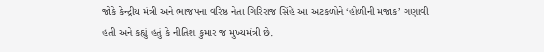જોકે કેન્દ્રીય મંત્રી અને ભાજપના વરિષ્ઠ નેતા ગિરિરાજ સિંહે આ અટકળોને ‘હોળીની મજાક’ ગણાવી હતી અને કહ્યું હતું કે નીતિશ કુમાર જ મુખ્યમંત્રી છે.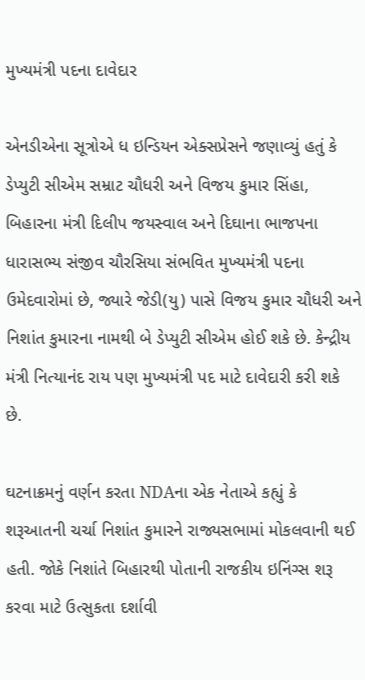મુખ્યમંત્રી પદના દાવેદાર

એનડીએના સૂત્રોએ ધ ઇન્ડિયન એક્સપ્રેસને જણાવ્યું હતું કે ડેપ્યુટી સીએમ સમ્રાટ ચૌધરી અને વિજય કુમાર સિંહા, બિહારના મંત્રી દિલીપ જયસ્વાલ અને દિઘાના ભાજપના ધારાસભ્ય સંજીવ ચૌરસિયા સંભવિત મુખ્યમંત્રી પદના ઉમેદવારોમાં છે, જ્યારે જેડી(યુ) પાસે વિજય કુમાર ચૌધરી અને નિશાંત કુમારના નામથી બે ડેપ્યુટી સીએમ હોઈ શકે છે. કેન્દ્રીય મંત્રી નિત્યાનંદ રાય પણ મુખ્યમંત્રી પદ માટે દાવેદારી કરી શકે છે.

ઘટનાક્રમનું વર્ણન કરતા NDAના એક નેતાએ કહ્યું કે  શરૂઆતની ચર્ચા નિશાંત કુમારને રાજ્યસભામાં મોકલવાની થઈ હતી. જોકે નિશાંતે બિહારથી પોતાની રાજકીય ઇનિંગ્સ શરૂ કરવા માટે ઉત્સુકતા દર્શાવી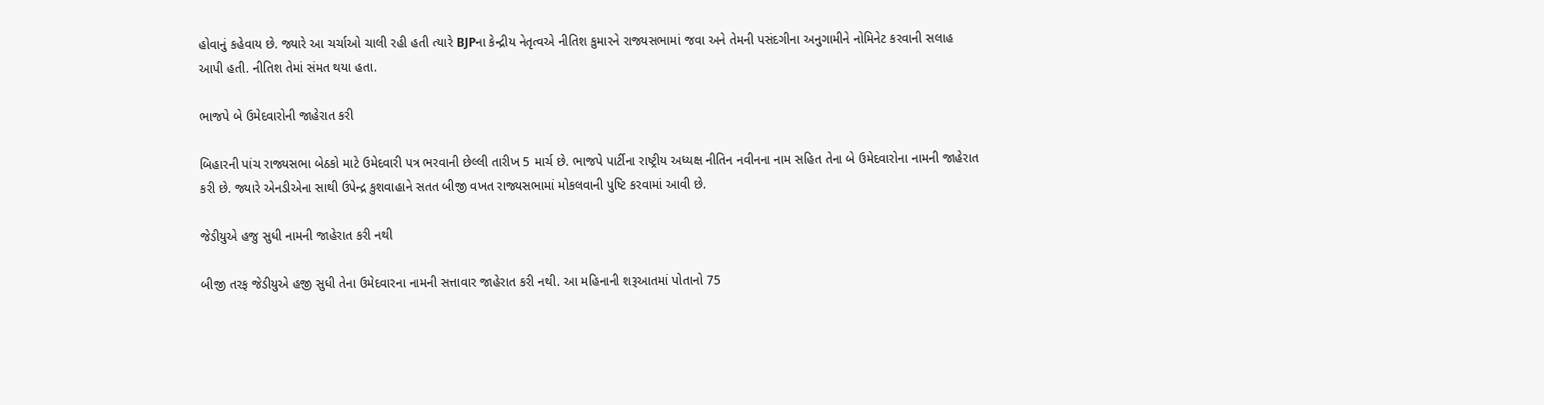હોવાનું કહેવાય છે. જ્યારે આ ચર્ચાઓ ચાલી રહી હતી ત્યારે BJPના કેન્દ્રીય નેતૃત્વએ નીતિશ કુમારને રાજ્યસભામાં જવા અને તેમની પસંદગીના અનુગામીને નોમિનેટ કરવાની સલાહ આપી હતી. નીતિશ તેમાં સંમત થયા હતા.

ભાજપે બે ઉમેદવારોની જાહેરાત કરી

બિહારની પાંચ રાજ્યસભા બેઠકો માટે ઉમેદવારી પત્ર ભરવાની છેલ્લી તારીખ 5 માર્ચ છે. ભાજપે પાર્ટીના રાષ્ટ્રીય અધ્યક્ષ નીતિન નવીનના નામ સહિત તેના બે ઉમેદવારોના નામની જાહેરાત કરી છે. જ્યારે એનડીએના સાથી ઉપેન્દ્ર કુશવાહાને સતત બીજી વખત રાજ્યસભામાં મોકલવાની પુષ્ટિ કરવામાં આવી છે.

જેડીયુએ હજુ સુધી નામની જાહેરાત કરી નથી

બીજી તરફ જેડીયુએ હજી સુધી તેના ઉમેદવારના નામની સત્તાવાર જાહેરાત કરી નથી. આ મહિનાની શરૂઆતમાં પોતાનો 75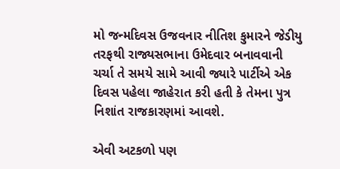મો જન્મદિવસ ઉજવનાર નીતિશ કુમારને જેડીયુ તરફથી રાજ્યસભાના ઉમેદવાર બનાવવાની ચર્ચા તે સમયે સામે આવી જ્યારે પાર્ટીએ એક દિવસ પહેલા જાહેરાત કરી હતી કે તેમના પુત્ર નિશાંત રાજકારણમાં આવશે.

એવી અટકળો પણ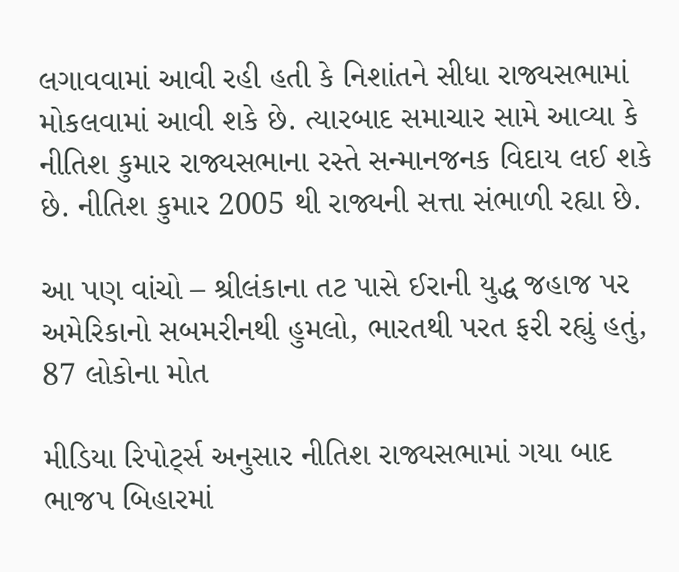લગાવવામાં આવી રહી હતી કે નિશાંતને સીધા રાજ્યસભામાં મોકલવામાં આવી શકે છે. ત્યારબાદ સમાચાર સામે આવ્યા કે નીતિશ કુમાર રાજ્યસભાના રસ્તે સન્માનજનક વિદાય લઈ શકે છે. નીતિશ કુમાર 2005 થી રાજ્યની સત્તા સંભાળી રહ્યા છે.

આ પણ વાંચો – શ્રીલંકાના તટ પાસે ઈરાની યુદ્ધ જહાજ પર અમેરિકાનો સબમરીનથી હુમલો, ભારતથી પરત ફરી રહ્યું હતું, 87 લોકોના મોત

મીડિયા રિપોર્ટ્સ અનુસાર નીતિશ રાજ્યસભામાં ગયા બાદ ભાજપ બિહારમાં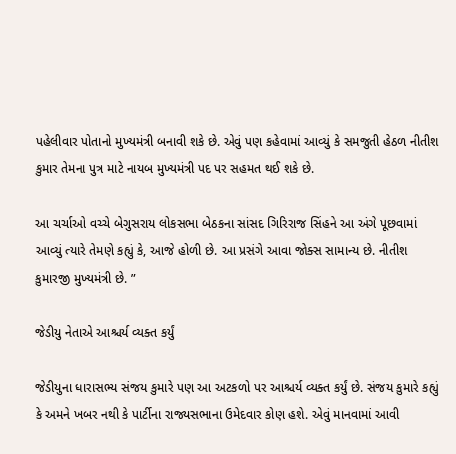પહેલીવાર પોતાનો મુખ્યમંત્રી બનાવી શકે છે. એવું પણ કહેવામાં આવ્યું કે સમજુતી હેઠળ નીતીશ કુમાર તેમના પુત્ર માટે નાયબ મુખ્યમંત્રી પદ પર સહમત થઈ શકે છે.

આ ચર્ચાઓ વચ્ચે બેગુસરાય લોકસભા બેઠકના સાંસદ ગિરિરાજ સિંહને આ અંગે પૂછવામાં આવ્યું ત્યારે તેમણે કહ્યું કે, આજે હોળી છે. આ પ્રસંગે આવા જોક્સ સામાન્ય છે. નીતીશ કુમારજી મુખ્યમંત્રી છે. ”

જેડીયુ નેતાએ આશ્ચર્ય વ્યક્ત કર્યું

જેડીયુના ધારાસભ્ય સંજય કુમારે પણ આ અટકળો પર આશ્ચર્ય વ્યક્ત કર્યું છે. સંજય કુમારે કહ્યું કે અમને ખબર નથી કે પાર્ટીના રાજ્યસભાના ઉમેદવાર કોણ હશે. એવું માનવામાં આવી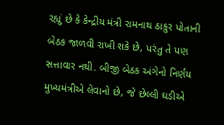રહ્યું છે કે કેન્દ્રીય મંત્રી રામનાથ ઠાકુર પોતાની બેઠક જાળવી રાખી શકે છે, પરંતુ તે પણ સત્તાવાર નથી. બીજી બેઠક અંગેનો નિર્ણય મુખ્યમંત્રીએ લેવાનો છે, જે છેલ્લી ઘડીએ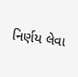નિર્ણય લેવા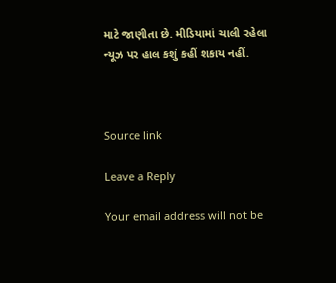માટે જાણીતા છે. મીડિયામાં ચાલી રહેલા ન્યૂઝ પર હાલ કશું કહીં શકાય નહીં.



Source link

Leave a Reply

Your email address will not be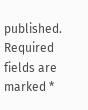published. Required fields are marked *